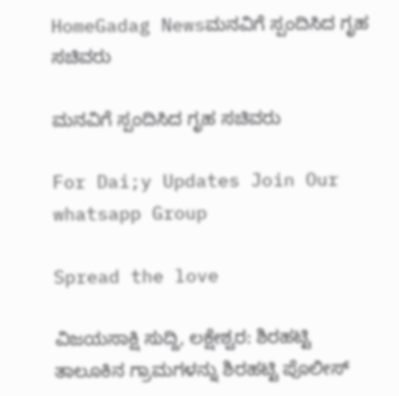HomeGadag Newsಮನವಿಗೆ ಸ್ಪಂದಿಸಿದ ಗೃಹ ಸಚಿವರು

ಮನವಿಗೆ ಸ್ಪಂದಿಸಿದ ಗೃಹ ಸಚಿವರು

For Dai;y Updates Join Our whatsapp Group

Spread the love

ವಿಜಯಸಾಕ್ಷಿ ಸುದ್ದಿ, ಲಕ್ಷೇಶ್ವರ: ಶಿರಹಟ್ಟಿ ತಾಲೂಕಿನ ಗ್ರಾಮಗಳನ್ನು ಶಿರಹಟ್ಟಿ ಪೊಲೀಸ್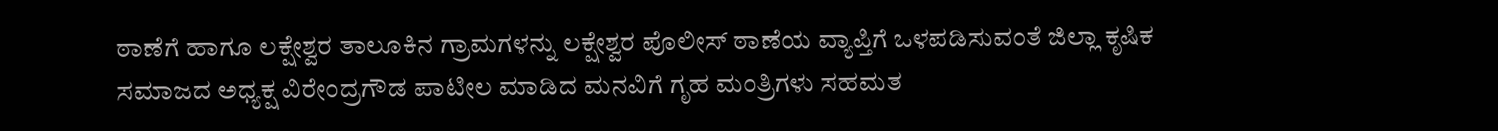ಠಾಣೆಗೆ ಹಾಗೂ ಲಕ್ಷೇಶ್ವರ ತಾಲೂಕಿನ ಗ್ರಾಮಗಳನ್ನು ಲಕ್ಷೇಶ್ವರ ಪೊಲೀಸ್ ಠಾಣೆಯ ವ್ಯಾಪ್ತಿಗೆ ಒಳಪಡಿಸುವಂತೆ ಜಿಲ್ಲಾ ಕೃಷಿಕ ಸಮಾಜದ ಅಧ್ಯಕ್ಷ ವಿರೇಂದ್ರಗೌಡ ಪಾಟೀಲ ಮಾಡಿದ ಮನವಿಗೆ ಗೃಹ ಮಂತ್ರಿಗಳು ಸಹಮತ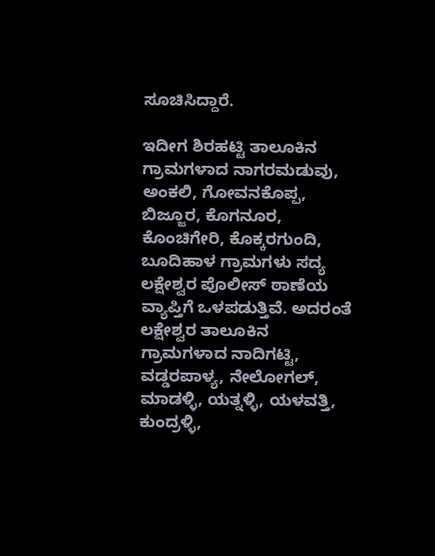ಸೂಚಿಸಿದ್ದಾರೆ.

ಇದೀಗ ಶಿರಹಟ್ಟಿ ತಾಲೂಕಿನ ಗ್ರಾಮಗಳಾದ ನಾಗರಮಡುವು, ಅಂಕಲಿ, ಗೋವನಕೊಪ್ಪ, ಬಿಜ್ಜೂರ, ಕೊಗನೂರ, ಕೊಂಚಿಗೇರಿ, ಕೊಕ್ಕರಗುಂದಿ, ಬೂದಿಹಾಳ ಗ್ರಾಮಗಳು ಸದ್ಯ ಲಕ್ಷೇಶ್ವರ ಪೊಲೀಸ್ ಠಾಣೆಯ ವ್ಯಾಪ್ತಿಗೆ ಒಳಪಡುತ್ತಿವೆ. ಅದರಂತೆ ಲಕ್ಷೇಶ್ವರ ತಾಲೂಕಿನ ಗ್ರಾಮಗಳಾದ ನಾದಿಗಟ್ಟಿ, ವಡ್ಡರಪಾಳ್ಯ, ನೇಲೋಗಲ್, ಮಾಡಳ್ಳಿ, ಯತ್ನಳ್ಳಿ, ಯಳವತ್ತಿ, ಕುಂದ್ರಳ್ಳಿ,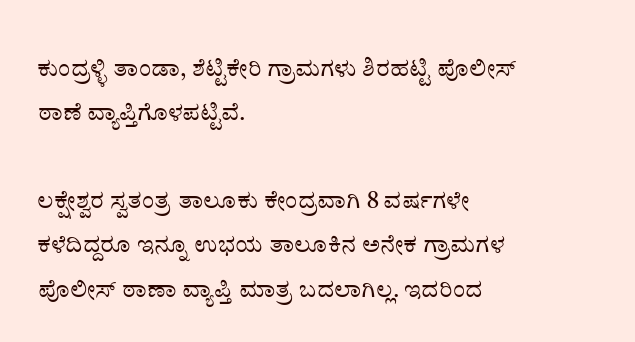ಕುಂದ್ರಳ್ಳಿ ತಾಂಡಾ, ಶೆಟ್ಟಿಕೇರಿ ಗ್ರಾಮಗಳು ಶಿರಹಟ್ಟಿ ಪೊಲೀಸ್ ಠಾಣೆ ವ್ಯಾಪ್ತಿಗೊಳಪಟ್ಟಿವೆ.

ಲಕ್ಷೇಶ್ವರ ಸ್ವತಂತ್ರ ತಾಲೂಕು ಕೇಂದ್ರವಾಗಿ 8 ವರ್ಷಗಳೇ ಕಳೆದಿದ್ದರೂ ಇನ್ನೂ ಉಭಯ ತಾಲೂಕಿನ ಅನೇಕ ಗ್ರಾಮಗಳ ಪೊಲೀಸ್ ಠಾಣಾ ವ್ಯಾಪ್ತಿ ಮಾತ್ರ ಬದಲಾಗಿಲ್ಲ. ಇದರಿಂದ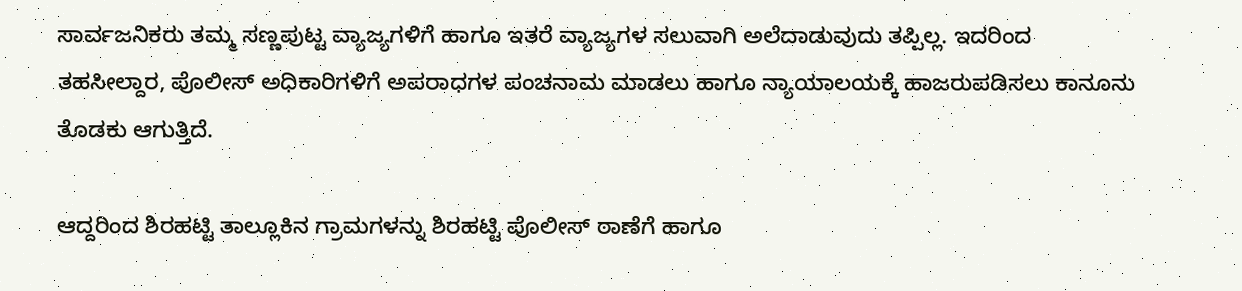ಸಾರ್ವಜನಿಕರು ತಮ್ಮ ಸಣ್ಣಪುಟ್ಟ ವ್ಯಾಜ್ಯಗಳಿಗೆ ಹಾಗೂ ಇತರೆ ವ್ಯಾಜ್ಯಗಳ ಸಲುವಾಗಿ ಅಲೆದಾಡುವುದು ತಪ್ಪಿಲ್ಲ. ಇದರಿಂದ ತಹಸೀಲ್ದಾರ, ಪೊಲೀಸ್ ಅಧಿಕಾರಿಗಳಿಗೆ ಅಪರಾಧಗಳ ಪಂಚನಾಮ ಮಾಡಲು ಹಾಗೂ ನ್ಯಾಯಾಲಯಕ್ಕೆ ಹಾಜರುಪಡಿಸಲು ಕಾನೂನು ತೊಡಕು ಆಗುತ್ತಿದೆ.

ಆದ್ದರಿಂದ ಶಿರಹಟ್ಟಿ ತಾಲ್ಲೂಕಿನ ಗ್ರಾಮಗಳನ್ನು ಶಿರಹಟ್ಟಿ ಪೊಲೀಸ್ ಠಾಣೆಗೆ ಹಾಗೂ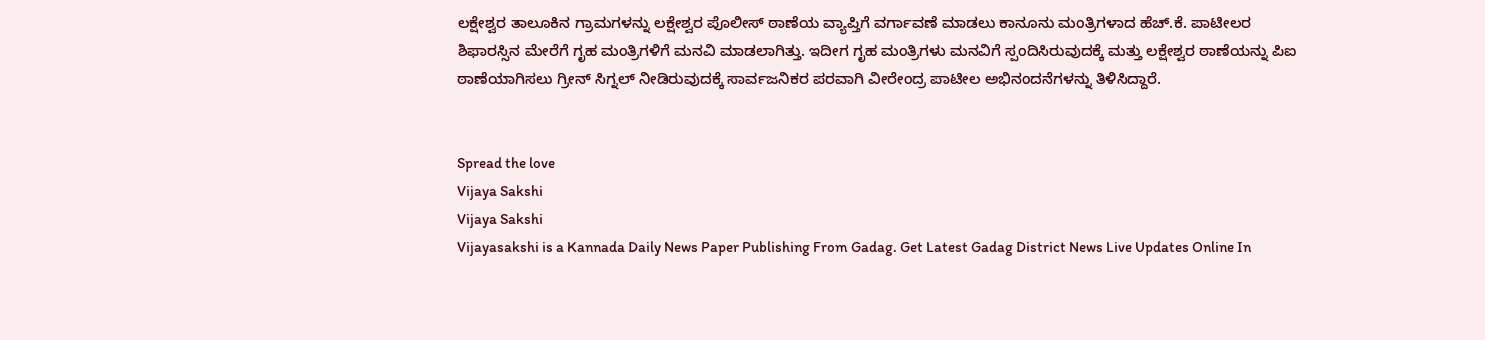ಲಕ್ಷೇಶ್ವರ ತಾಲೂಕಿನ ಗ್ರಾಮಗಳನ್ನು ಲಕ್ಷೇಶ್ವರ ಪೊಲೀಸ್ ಠಾಣೆಯ ವ್ಯಾಪ್ತಿಗೆ ವರ್ಗಾವಣೆ ಮಾಡಲು ಕಾನೂನು ಮಂತ್ರಿಗಳಾದ ಹೆಚ್.ಕೆ. ಪಾಟೀಲರ ಶಿಫಾರಸ್ಸಿನ ಮೇರೆಗೆ ಗೃಹ ಮಂತ್ರಿಗಳಿಗೆ ಮನವಿ ಮಾಡಲಾಗಿತ್ತು. ಇದೀಗ ಗೃಹ ಮಂತ್ರಿಗಳು ಮನವಿಗೆ ಸ್ಪಂದಿಸಿರುವುದಕ್ಕೆ ಮತ್ತು ಲಕ್ಷೇಶ್ವರ ಠಾಣೆಯನ್ನು ಪಿಐ ಠಾಣೆಯಾಗಿಸಲು ಗ್ರೀನ್ ಸಿಗ್ನಲ್ ನೀಡಿರುವುದಕ್ಕೆ ಸಾರ್ವಜನಿಕರ ಪರವಾಗಿ ವೀರೇಂದ್ರ ಪಾಟೀಲ ಅಭಿನಂದನೆಗಳನ್ನು ತಿಳಿಸಿದ್ದಾರೆ.


Spread the love
Vijaya Sakshi
Vijaya Sakshi
Vijayasakshi is a Kannada Daily News Paper Publishing From Gadag. Get Latest Gadag District News Live Updates Online In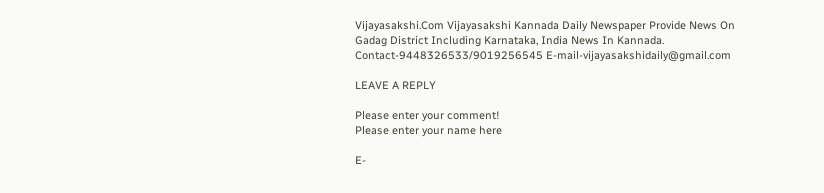Vijayasakshi.Com Vijayasakshi Kannada Daily Newspaper Provide News On Gadag District Including Karnataka, India News In Kannada. Contact-9448326533/9019256545 E-mail-vijayasakshidaily@gmail.com

LEAVE A REPLY

Please enter your comment!
Please enter your name here

E-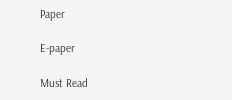Paper

E-paper

Must Read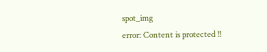spot_img
error: Content is protected !!